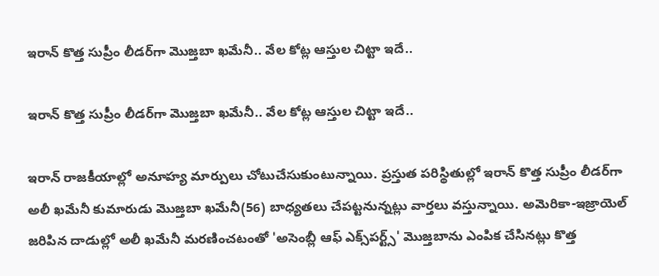ఇరాన్ కొత్త సుప్రీం లీడర్‌గా మెుజ్తబా ఖమేనీ.. వేల కోట్ల ఆస్తుల చిట్టా ఇదే..

ఇరాన్ కొత్త సుప్రీం లీడర్‌గా మెుజ్తబా ఖమేనీ.. వేల కోట్ల ఆస్తుల చిట్టా ఇదే..

ఇరాన్ రాజకీయాల్లో అనూహ్య మార్పులు చోటుచేసుకుంటున్నాయి. ప్రస్తుత పరిస్థితుల్లో ఇరాన్ కొత్త సుప్రీం లీడర్‌గా అలీ ఖమేనీ కుమారుడు మెుజ్తబా ఖమేనీ(56) బాధ్యతలు చేపట్టనున్నట్లు వార్తలు వస్తున్నాయి. అమెరికా-ఇజ్రాయెల్ జరిపిన దాడుల్లో అలీ ఖమేనీ మరణించటంతో 'అసెంబ్లీ ఆఫ్ ఎక్స్‌పర్ట్స్' మెుజ్తబాను ఎంపిక చేసినట్లు కొత్త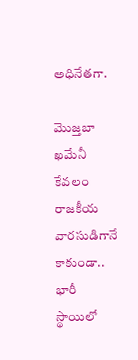అధినేతగా.

మెుజ్తబా ఖమేనీ కేవలం రాజకీయ వారసుడిగానే కాకుండా.. భారీ స్థాయిలో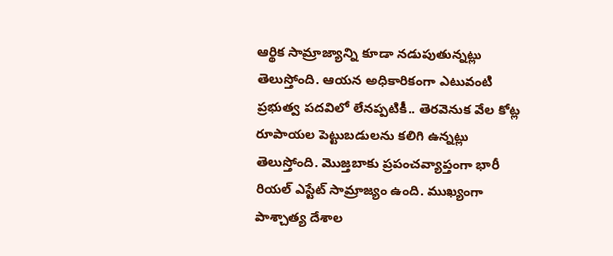ఆర్థిక సామ్రాజ్యాన్ని కూడా నడుపుతున్నట్లు తెలుస్తోంది. ఆయన అధికారికంగా ఎటువంటి ప్రభుత్వ పదవిలో లేనప్పటికీ.. తెరవెనుక వేల కోట్ల రూపాయల పెట్టుబడులను కలిగి ఉన్నట్లు తెలుస్తోంది. మెుజ్తబాకు ప్రపంచవ్యాప్తంగా భారీ రియల్ ఎస్టేట్ సామ్రాజ్యం ఉంది. ముఖ్యంగా పాశ్చాత్య దేశాల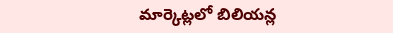మార్కెట్లలో బిలియన్ల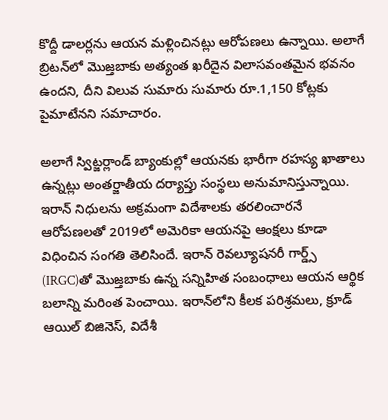కొద్దీ డాలర్లను ఆయన మళ్లించినట్లు ఆరోపణలు ఉన్నాయి. అలాగే బ్రిటన్‌లో మెుజ్తబాకు అత్యంత ఖరీదైన విలాసవంతమైన భవనం ఉందని, దీని విలువ సుమారు సుమారు రూ.1,150 కోట్లకు పైమాటేనని సమాచారం.

అలాగే స్విట్జర్లాండ్ బ్యాంకుల్లో ఆయనకు భారీగా రహస్య ఖాతాలు ఉన్నట్లు అంతర్జాతీయ దర్యాప్తు సంస్థలు అనుమానిస్తున్నాయి. ఇరాన్ నిధులను అక్రమంగా విదేశాలకు తరలించారనే ఆరోపణలతో 2019లో అమెరికా ఆయనపై ఆంక్షలు కూడా విధించిన సంగతి తెలిసిందే. ఇరాన్ రెవల్యూషనరీ గార్డ్స్ (IRGC)తో మెుజ్తబాకు ఉన్న సన్నిహిత సంబంధాలు ఆయన ఆర్థిక బలాన్ని మరింత పెంచాయి. ఇరాన్‌లోని కీలక పరిశ్రమలు, క్రూడ్ ఆయిల్ బిజినెస్, విదేశీ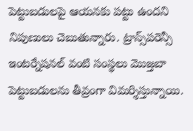పెట్టుబడులపై ఆయనకు పట్టు ఉందని నిపుణులు చెబుతున్నారు. ట్రాన్స్‌పరెన్సీ ఇంటర్నేషనల్ వంటి సంస్థలు మెుజ్తబా పెట్టుబడులను తీవ్రంగా విమర్శిస్తున్నాయి.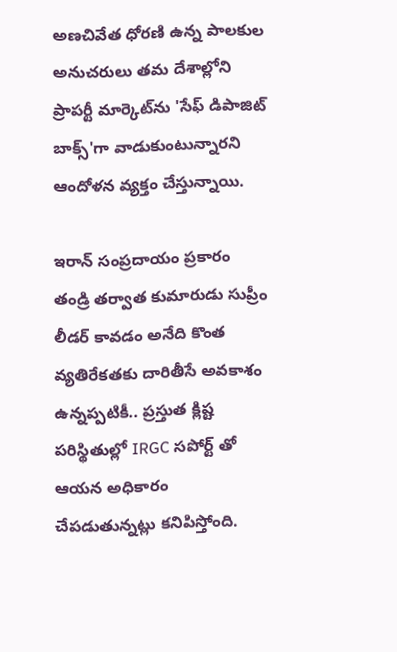అణచివేత ధోరణి ఉన్న పాలకుల అనుచరులు తమ దేశాల్లోని ప్రాపర్టీ మార్కెట్‌ను 'సేఫ్ డిపాజిట్ బాక్స్'గా వాడుకుంటున్నారని ఆందోళన వ్యక్తం చేస్తున్నాయి.

ఇరాన్ సంప్రదాయం ప్రకారం తండ్రి తర్వాత కుమారుడు సుప్రీం లీడర్ కావడం అనేది కొంత వ్యతిరేకతకు దారితీసే అవకాశం ఉన్నప్పటికీ.. ప్రస్తుత క్లిష్ట పరిస్థితుల్లో IRGC సపోర్ట్ తో ఆయన అధికారం చేపడుతున్నట్లు కనిపిస్తోంది.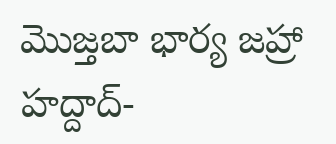మెుజ్తబా భార్య జహ్రా హద్దాద్-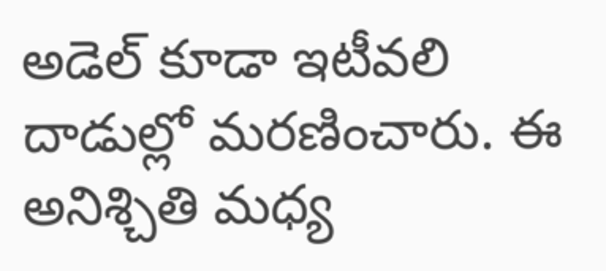అడెల్ కూడా ఇటీవలి దాడుల్లో మరణించారు. ఈ అనిశ్చితి మధ్య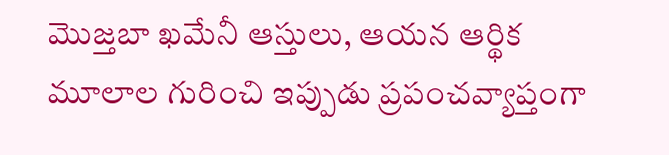మెుజ్తబా ఖమేనీ ఆస్తులు, ఆయన ఆర్థిక మూలాల గురించి ఇప్పుడు ప్రపంచవ్యాప్తంగా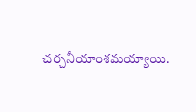చర్చనీయాంశమయ్యాయి.